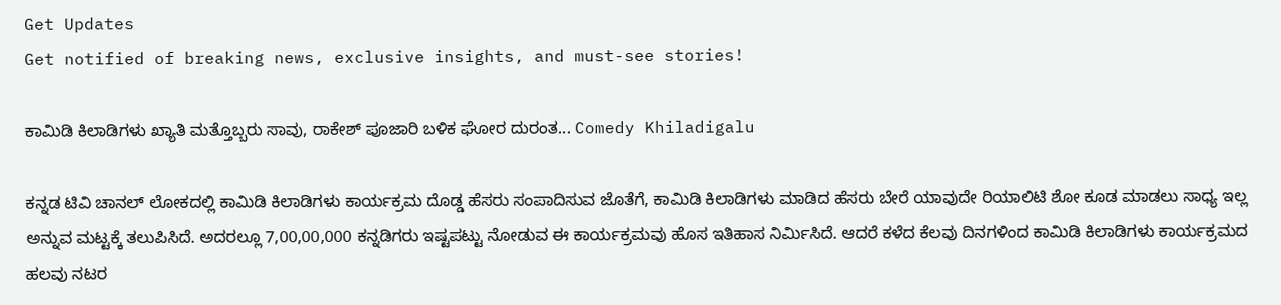Get Updates
Get notified of breaking news, exclusive insights, and must-see stories!

ಕಾಮಿಡಿ ಕಿಲಾಡಿಗಳು ಖ್ಯಾತಿ ಮತ್ತೊಬ್ಬರು ಸಾವು, ರಾಕೇಶ್ ಪೂಜಾರಿ ಬಳಿಕ ಘೋರ ದುರಂತ... Comedy Khiladigalu

ಕನ್ನಡ ಟಿವಿ ಚಾನಲ್ ಲೋಕದಲ್ಲಿ ಕಾಮಿಡಿ ಕಿಲಾಡಿಗಳು ಕಾರ್ಯಕ್ರಮ ದೊಡ್ಡ ಹೆಸರು ಸಂಪಾದಿಸುವ ಜೊತೆಗೆ, ಕಾಮಿಡಿ ಕಿಲಾಡಿಗಳು ಮಾಡಿದ ಹೆಸರು ಬೇರೆ ಯಾವುದೇ ರಿಯಾಲಿಟಿ ಶೋ ಕೂಡ ಮಾಡಲು ಸಾಧ್ಯ ಇಲ್ಲ ಅನ್ನುವ ಮಟ್ಟಕ್ಕೆ ತಲುಪಿಸಿದೆ. ಅದರಲ್ಲೂ 7,00,00,000 ಕನ್ನಡಿಗರು ಇಷ್ಟಪಟ್ಟು ನೋಡುವ ಈ ಕಾರ್ಯಕ್ರಮವು ಹೊಸ ಇತಿಹಾಸ ನಿರ್ಮಿಸಿದೆ. ಆದರೆ ಕಳೆದ ಕೆಲವು ದಿನಗಳಿಂದ ಕಾಮಿಡಿ ಕಿಲಾಡಿಗಳು ಕಾರ್ಯಕ್ರಮದ ಹಲವು ನಟರ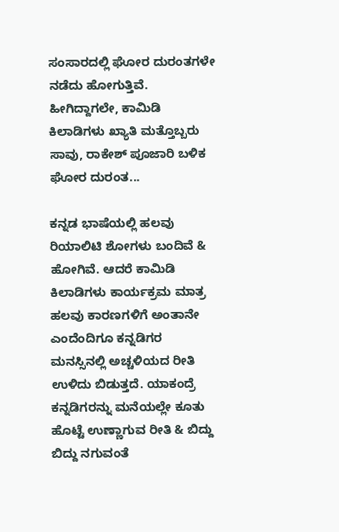ಸಂಸಾರದಲ್ಲಿ ಘೋರ ದುರಂತಗಳೇ ನಡೆದು ಹೋಗುತ್ತಿವೆ. ಹೀಗಿದ್ದಾಗಲೇ, ಕಾಮಿಡಿ ಕಿಲಾಡಿಗಳು ಖ್ಯಾತಿ ಮತ್ತೊಬ್ಬರು ಸಾವು, ರಾಕೇಶ್ ಪೂಜಾರಿ ಬಳಿಕ ಘೋರ ದುರಂತ...

ಕನ್ನಡ ಭಾಷೆಯಲ್ಲಿ ಹಲವು ರಿಯಾಲಿಟಿ ಶೋಗಳು ಬಂದಿವೆ & ಹೋಗಿವೆ. ಆದರೆ ಕಾಮಿಡಿ ಕಿಲಾಡಿಗಳು ಕಾರ್ಯಕ್ರಮ ಮಾತ್ರ ಹಲವು ಕಾರಣಗಳಿಗೆ ಅಂತಾನೇ ಎಂದೆಂದಿಗೂ ಕನ್ನಡಿಗರ ಮನಸ್ಸಿನಲ್ಲಿ ಅಚ್ಚಳಿಯದ ರೀತಿ ಉಳಿದು ಬಿಡುತ್ತದೆ. ಯಾಕಂದ್ರೆ ಕನ್ನಡಿಗರನ್ನು ಮನೆಯಲ್ಲೇ ಕೂತು ಹೊಟ್ಟೆ ಉಣ್ಣಾಗುವ ರೀತಿ & ಬಿದ್ದು ಬಿದ್ದು ನಗುವಂತೆ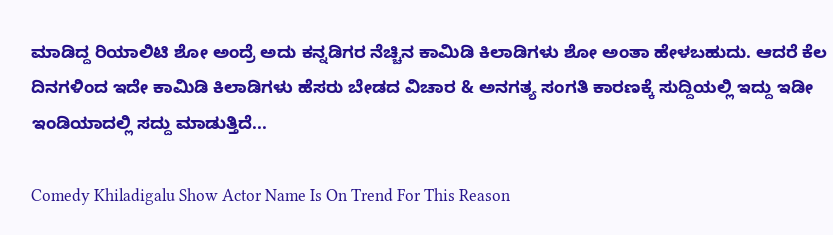ಮಾಡಿದ್ದ ರಿಯಾಲಿಟಿ ಶೋ ಅಂದ್ರೆ ಅದು ಕನ್ನಡಿಗರ ನೆಚ್ಚಿನ ಕಾಮಿಡಿ ಕಿಲಾಡಿಗಳು ಶೋ ಅಂತಾ ಹೇಳಬಹುದು. ಆದರೆ ಕೆಲ ದಿನಗಳಿಂದ ಇದೇ ಕಾಮಿಡಿ ಕಿಲಾಡಿಗಳು ಹೆಸರು ಬೇಡದ ವಿಚಾರ & ಅನಗತ್ಯ ಸಂಗತಿ ಕಾರಣಕ್ಕೆ ಸುದ್ದಿಯಲ್ಲಿ ಇದ್ದು ಇಡೀ ಇಂಡಿಯಾದಲ್ಲಿ ಸದ್ದು ಮಾಡುತ್ತಿದೆ...

Comedy Khiladigalu Show Actor Name Is On Trend For This Reason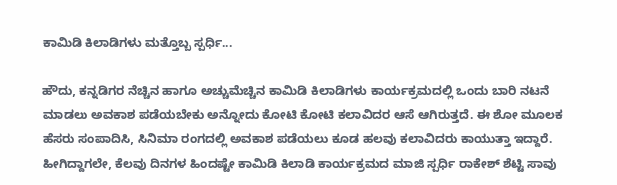ಕಾಮಿಡಿ ಕಿಲಾಡಿಗಳು ಮತ್ತೊಬ್ಬ ಸ್ಪರ್ಧಿ...

ಹೌದು, ಕನ್ನಡಿಗರ ನೆಚ್ಚಿನ ಹಾಗೂ ಅಚ್ಚುಮೆಚ್ಚಿನ ಕಾಮಿಡಿ ಕಿಲಾಡಿಗಳು ಕಾರ್ಯಕ್ರಮದಲ್ಲಿ ಒಂದು ಬಾರಿ ನಟನೆ ಮಾಡಲು ಅವಕಾಶ ಪಡೆಯಬೇಕು ಅನ್ನೋದು ಕೋಟಿ ಕೋಟಿ ಕಲಾವಿದರ ಆಸೆ ಆಗಿರುತ್ತದೆ. ಈ ಶೋ ಮೂಲಕ ಹೆಸರು ಸಂಪಾದಿಸಿ, ಸಿನಿಮಾ ರಂಗದಲ್ಲಿ ಅವಕಾಶ ಪಡೆಯಲು ಕೂಡ ಹಲವು ಕಲಾವಿದರು ಕಾಯುತ್ತಾ ಇದ್ದಾರೆ. ಹೀಗಿದ್ದಾಗಲೇ, ಕೆಲವು ದಿನಗಳ ಹಿಂದಷ್ಟೇ ಕಾಮಿಡಿ ಕಿಲಾಡಿ ಕಾರ್ಯಕ್ರಮದ ಮಾಜಿ ಸ್ಪರ್ಧಿ ರಾಕೇಶ್ ಶೆಟ್ಟಿ ಸಾವು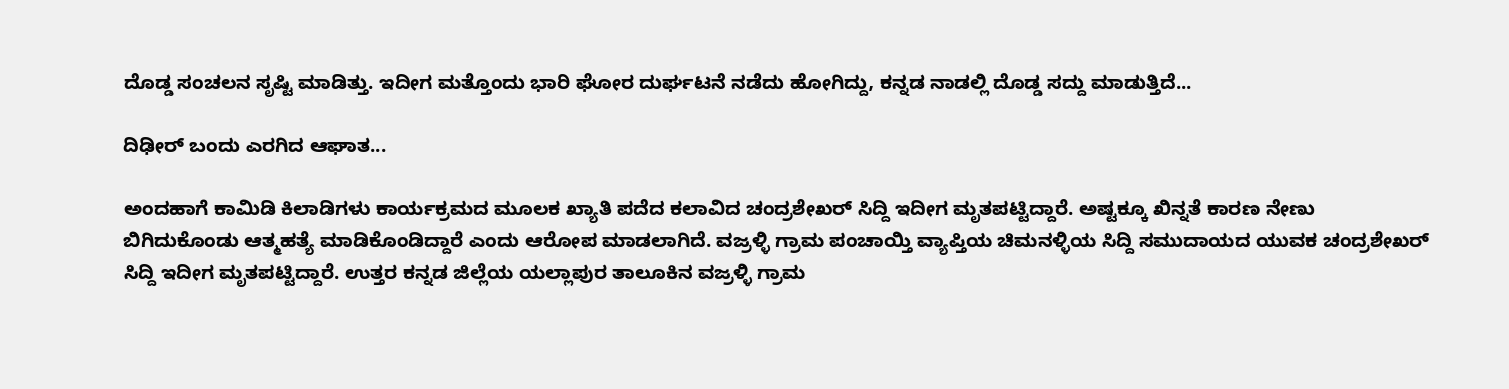ದೊಡ್ಡ ಸಂಚಲನ ಸೃಷ್ಟಿ ಮಾಡಿತ್ತು. ಇದೀಗ ಮತ್ತೊಂದು ಭಾರಿ ಘೋರ ದುರ್ಘಟನೆ ನಡೆದು ಹೋಗಿದ್ದು, ಕನ್ನಡ ನಾಡಲ್ಲಿ ದೊಡ್ಡ ಸದ್ದು ಮಾಡುತ್ತಿದೆ...

ದಿಢೀರ್ ಬಂದು ಎರಗಿದ ಆಘಾತ...

ಅಂದಹಾಗೆ ಕಾಮಿಡಿ ಕಿಲಾಡಿಗಳು ಕಾರ್ಯಕ್ರಮದ ಮೂಲಕ ಖ್ಯಾತಿ ಪದೆದ ಕಲಾವಿದ ಚಂದ್ರಶೇಖರ್ ಸಿದ್ದಿ ಇದೀಗ ಮೃತಪಟ್ಟಿದ್ದಾರೆ. ಅಷ್ಟಕ್ಕೂ ಖಿನ್ನತೆ ಕಾರಣ ನೇಣು ಬಿಗಿದುಕೊಂಡು ಆತ್ಮಹತ್ಯೆ ಮಾಡಿಕೊಂಡಿದ್ದಾರೆ ಎಂದು ಆರೋಪ ಮಾಡಲಾಗಿದೆ. ವಜ್ರಳ್ಳಿ ಗ್ರಾಮ ಪಂಚಾಯ್ತಿ ವ್ಯಾಪ್ತಿಯ ಚಿಮನಳ್ಳಿಯ ಸಿದ್ದಿ ಸಮುದಾಯದ ಯುವಕ ಚಂದ್ರಶೇಖರ್ ಸಿದ್ದಿ ಇದೀಗ ಮೃತಪಟ್ಟಿದ್ದಾರೆ. ಉತ್ತರ ಕನ್ನಡ ಜಿಲ್ಲೆಯ ಯಲ್ಲಾಪುರ ತಾಲೂಕಿನ ವಜ್ರಳ್ಳಿ ಗ್ರಾಮ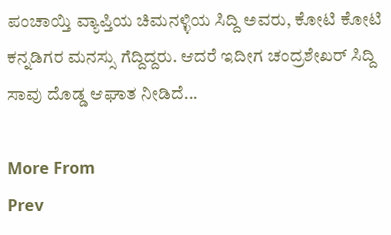ಪಂಚಾಯ್ತಿ ವ್ಯಾಪ್ತಿಯ ಚಿಮನಳ್ಳಿಯ ಸಿದ್ದಿ ಅವರು, ಕೋಟಿ ಕೋಟಿ ಕನ್ನಡಿಗರ ಮನಸ್ಸು ಗೆದ್ದಿದ್ದರು. ಆದರೆ ಇದೀಗ ಚಂದ್ರಶೇಖರ್ ಸಿದ್ದಿ ಸಾವು ದೊಡ್ಡ ಆಘಾತ ನೀಡಿದೆ...

More From
Prev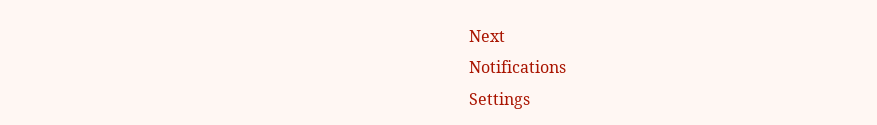Next
Notifications
Settings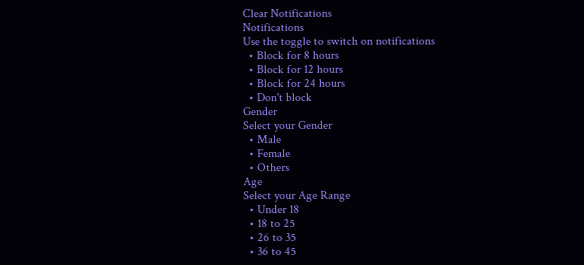Clear Notifications
Notifications
Use the toggle to switch on notifications
  • Block for 8 hours
  • Block for 12 hours
  • Block for 24 hours
  • Don't block
Gender
Select your Gender
  • Male
  • Female
  • Others
Age
Select your Age Range
  • Under 18
  • 18 to 25
  • 26 to 35
  • 36 to 45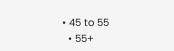• 45 to 55
  • 55+